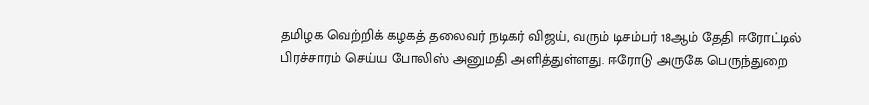தமிழக வெற்றிக் கழகத் தலைவர் நடிகர் விஜய், வரும் டிசம்பர் 18ஆம் தேதி ஈரோட்டில் பிரச்சாரம் செய்ய போலிஸ் அனுமதி அளித்துள்ளது. ஈரோடு அருகே பெருந்துறை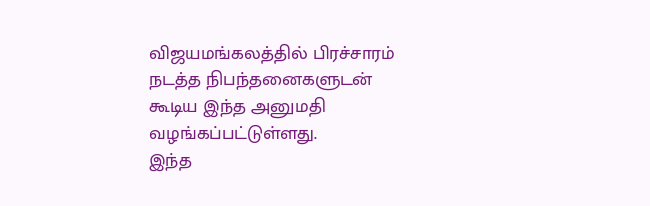விஜயமங்கலத்தில் பிரச்சாரம் நடத்த நிபந்தனைகளுடன் கூடிய இந்த அனுமதி வழங்கப்பட்டுள்ளது.
இந்த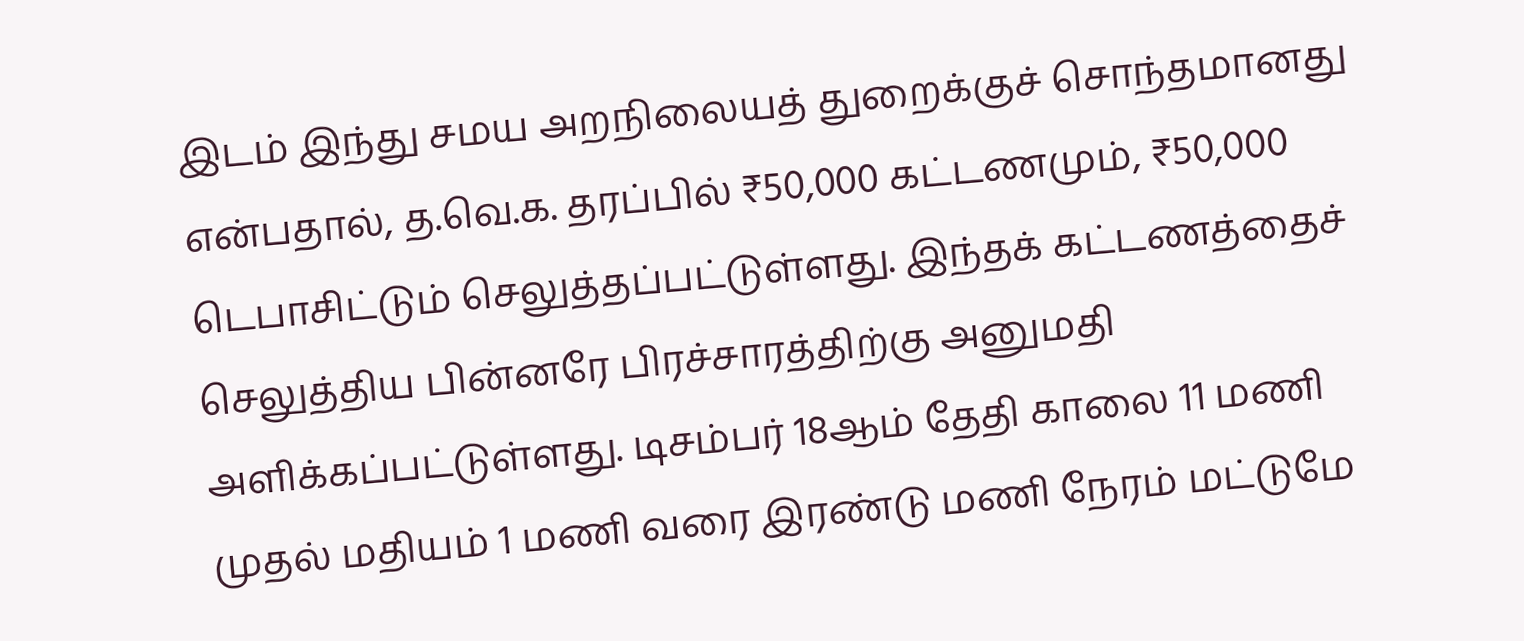இடம் இந்து சமய அறநிலையத் துறைக்குச் சொந்தமானது என்பதால், த.வெ.க. தரப்பில் ₹50,000 கட்டணமும், ₹50,000 டெபாசிட்டும் செலுத்தப்பட்டுள்ளது. இந்தக் கட்டணத்தைச் செலுத்திய பின்னரே பிரச்சாரத்திற்கு அனுமதி அளிக்கப்பட்டுள்ளது. டிசம்பர் 18ஆம் தேதி காலை 11 மணி முதல் மதியம் 1 மணி வரை இரண்டு மணி நேரம் மட்டுமே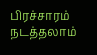பிரச்சாரம் நடத்தலாம்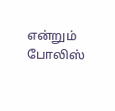என்றும் போலிஸ்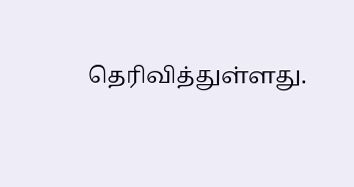தெரிவித்துள்ளது.